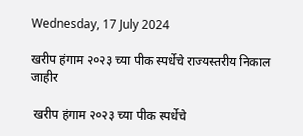Wednesday, 17 July 2024

खरीप हंगाम २०२३ च्या पीक स्पर्धेचे राज्यस्तरीय निकाल जाहीर

 खरीप हंगाम २०२३ च्या पीक स्पर्धेचे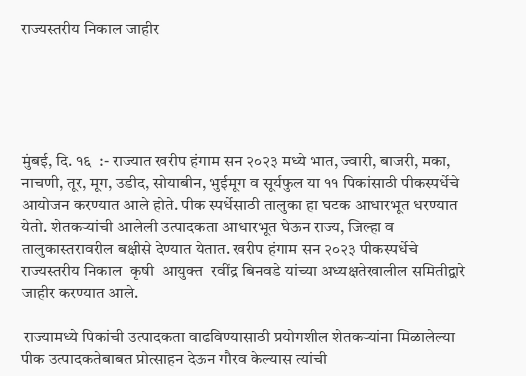राज्यस्तरीय निकाल जाहीर





मुंबई, दि. १६  :- राज्यात खरीप हंगाम सन २०२३ मध्ये भात, ज्वारी, बाजरी, मका, नाचणी, तूर, मूग, उडीद, सोयाबीन, भुईमूग व सूर्यफुल या ११ पिकांसाठी पीकस्पर्धेचे आयोजन करण्यात आले होते. पीक स्पर्धेसाठी तालुका हा घटक आधारभूत धरण्यात येतो. शेतकऱ्यांची आलेली उत्पादकता आधारभूत घेऊन राज्य, जिल्हा व तालुकास्तरावरील बक्षीसे देण्यात येतात. खरीप हंगाम सन २०२३ पीकस्पर्धेचे राज्यस्तरीय निकाल  कृषी  आयुक्त  रवींद्र बिनवडे यांच्या अध्यक्षतेखालील समितीद्वारे जाहीर करण्यात आले.

 राज्यामध्ये पिकांची उत्पादकता वाढविण्यासाठी प्रयोगशील शेतकऱ्यांना मिळालेल्या पीक उत्पादकतेबाबत प्रोत्साहन देऊन गौरव केल्यास त्यांची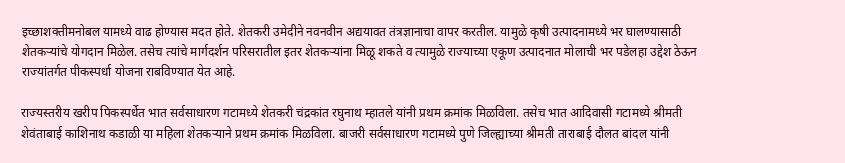इच्छाशक्तीमनोबल यामध्ये वाढ होण्यास मदत होते. शेतकरी उमेदीने नवनवीन अद्ययावत तंत्रज्ञानाचा वापर करतील. यामुळे कृषी उत्पादनामध्ये भर घालण्यासाठी शेतकऱ्यांचे योगदान मिळेल. तसेच त्यांचे मार्गदर्शन परिसरातील इतर शेतकऱ्यांना मिळू शकते व त्यामुळे राज्याच्या एकूण उत्पादनात मोलाची भर पडेलहा उद्देश ठेऊन राज्यांतर्गत पीकस्पर्धा योजना राबविण्यात येत आहे.

राज्यस्तरीय खरीप पिकस्पर्धेत भात सर्वसाधारण गटामध्ये शेतकरी चंद्रकांत रघुनाथ म्हातले यांनी प्रथम क्रमांक मिळविला. तसेच भात आदिवासी गटामध्‍ये श्रीमती शेवंताबाई काशिनाथ कडाळी या महिला शेतकऱ्याने प्रथम क्रमांक मिळविला. बाजरी सर्वसाधारण गटामध्‍ये पुणे जिल्‍ह्याच्‍या श्रीमती ताराबाई दौलत बांदल यांनी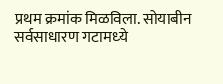प्रथम क्रमांक मिळविला. सोयाबीन सर्वसाधारण गटामध्‍ये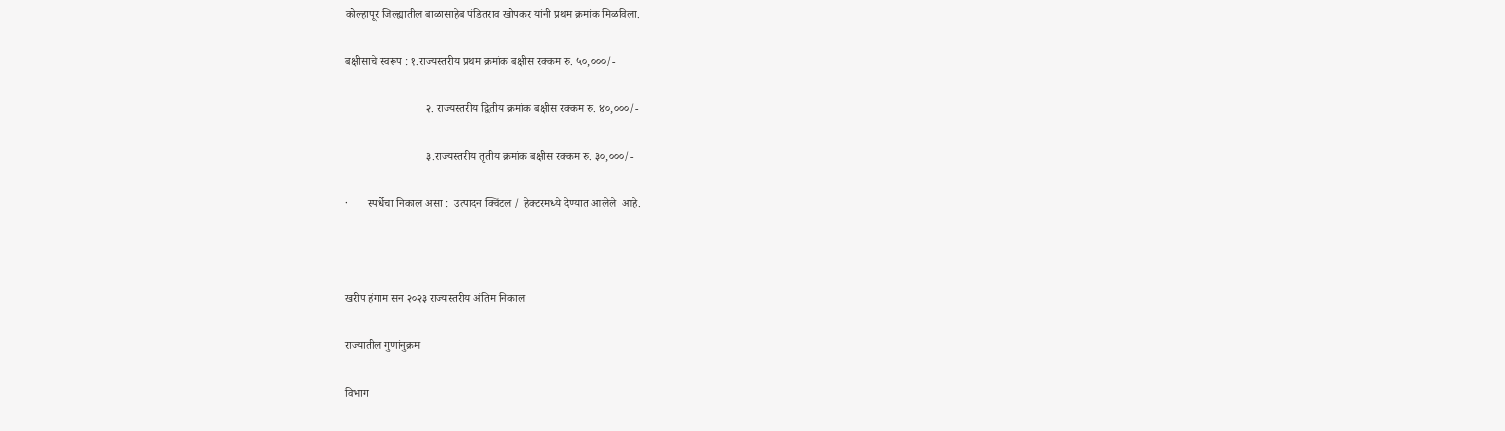कोल्‍हापूर जिल्‍ह्यातील बाळासाहेब पंडितराव खोपकर यांनी प्रथम क्रमांक मिळविला.

बक्षीसाचे स्वरूप : १.राज्यस्तरीय प्रथम क्रमांक बक्षीस रक्कम रु. ५०,०००/-

                            २. राज्यस्तरीय द्वितीय क्रमांक बक्षीस रक्कम रु. ४०,०००/-

                            ३.राज्यस्तरीय तृतीय क्रमांक बक्षीस रक्कम रु. ३०,०००/-

·       स्पर्धेचा निकाल असा :  उत्पादन क्विंटल / हेक्टरमध्ये देण्यात आलेले  आहे.



खरीप हंगाम सन २०२३ राज्यस्तरीय अंतिम निकाल

राज्यातील गुणांनुक्रम

विभाग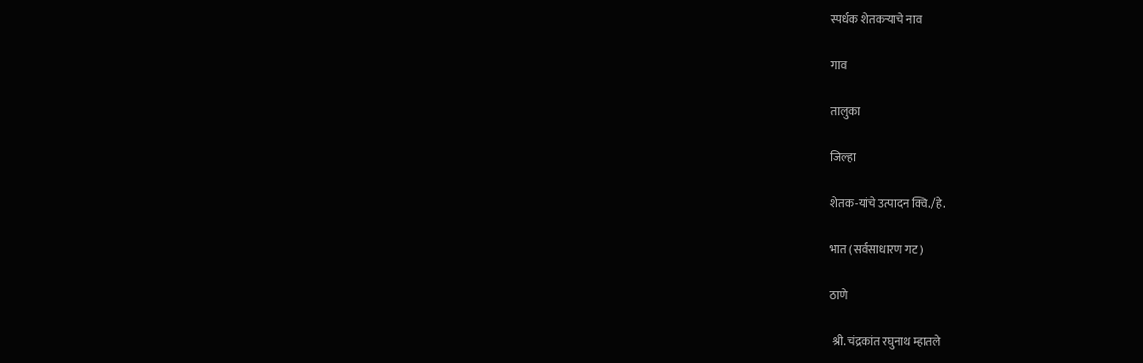स्पर्धक शेतकऱ्याचे नाव

गाव

तालुका

जिल्हा

शेतक-यांचे उत्पादन क्वि./हे.

भात (सर्वसाधारण गट)

ठाणे

 श्री. चंद्रकांत रघुनाथ म्हातले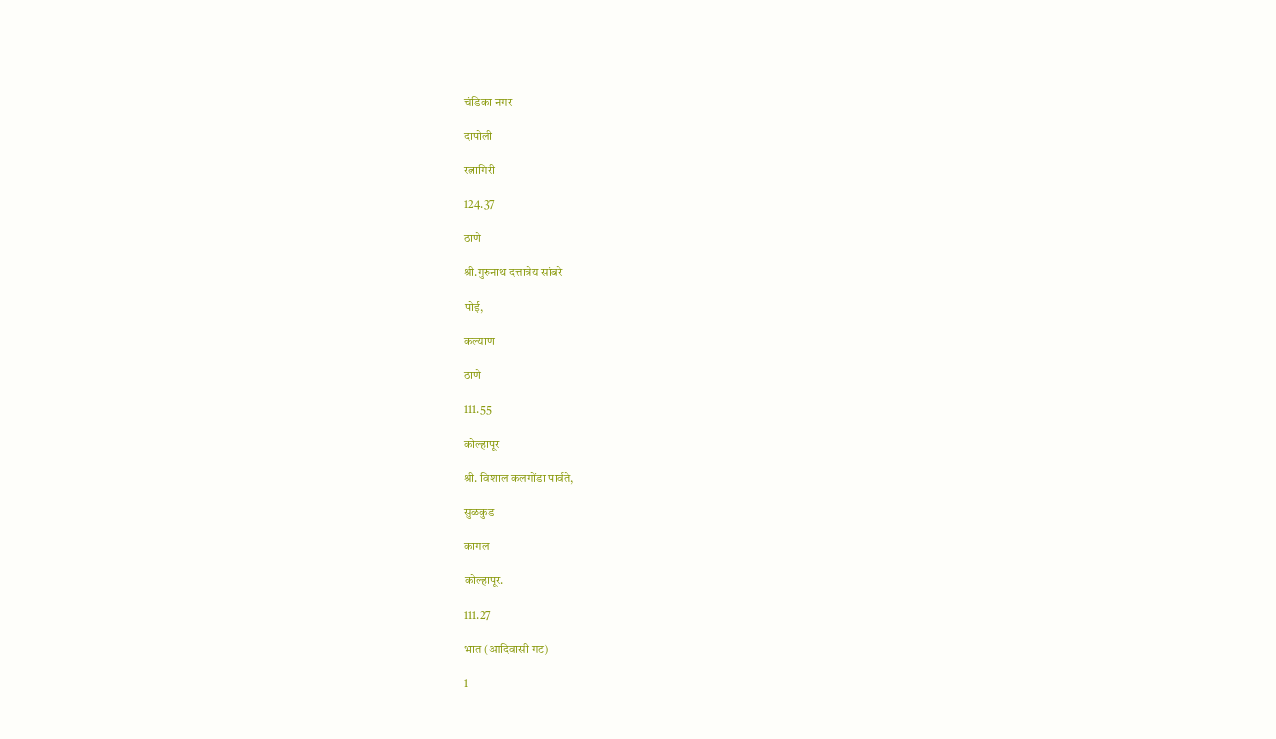चंडिका नगर

दापोली

रत्नागिरी

124.37

ठाणे

श्री.गुरुनाथ दत्तात्रेय सांबरे

पोई,

कल्याण

ठाणे

111.55

कोल्हापूर

श्री. विशाल कलगोंडा पार्वते,

सुळकुड

कागल

कोल्हापूर.

111.27

भात (आदिवासी गट)

1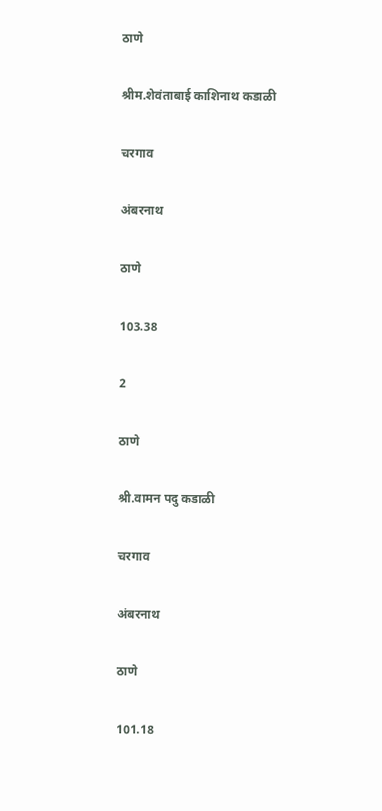ठाणे

श्रीम.शेवंताबाई काशिनाथ कडाळी

चरगाव

अंबरनाथ

ठाणे

103.38

2

ठाणे

श्री.वामन पदु कडाळी

चरगाव

अंबरनाथ

ठाणे

101.18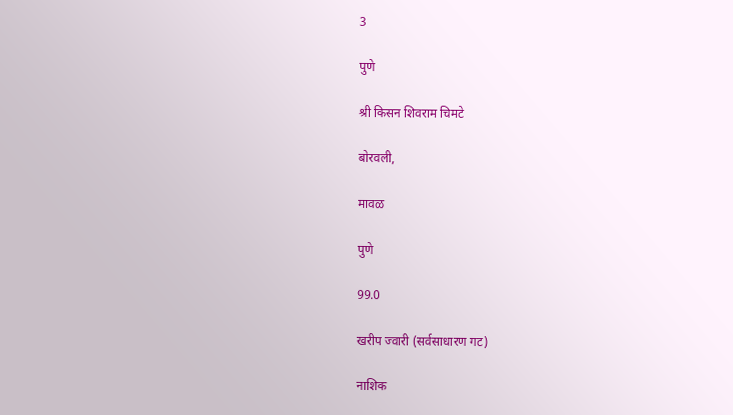3

पुणे

श्री किसन शिवराम चिमटे

बोरवली,

मावळ

पुणे

99.0

खरीप ज्‍वारी (सर्वसाधारण गट)

नाशिक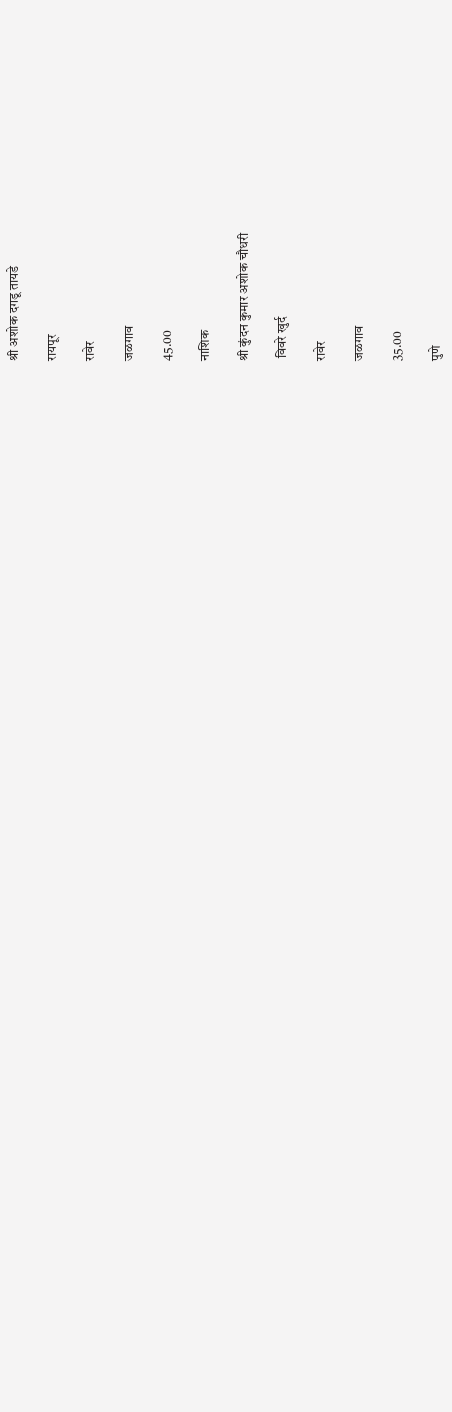श्री अशोक दगडू तायडे

रायपूर

रावेर

जळगाव

45.00

नाशिक

श्री कुंदन कुमार अशोक चौधरी

 विवरे खुर्द

रावेर

जळगाव

35.00

पुणे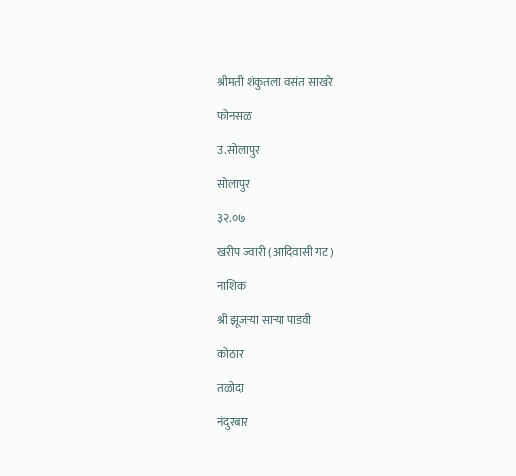श्रीमती शंकुतला वसंत साखरे

फोनसळ

उ.सोलापुर

सोलापुर

३२.०७

खरीप ज्‍वारी (आदिवासी गट)

नाशिक

श्री झूजऱ्या साऱ्या पाडवी

कोठार

तळोदा

नंदुरबार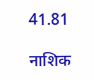41.81

नाशिक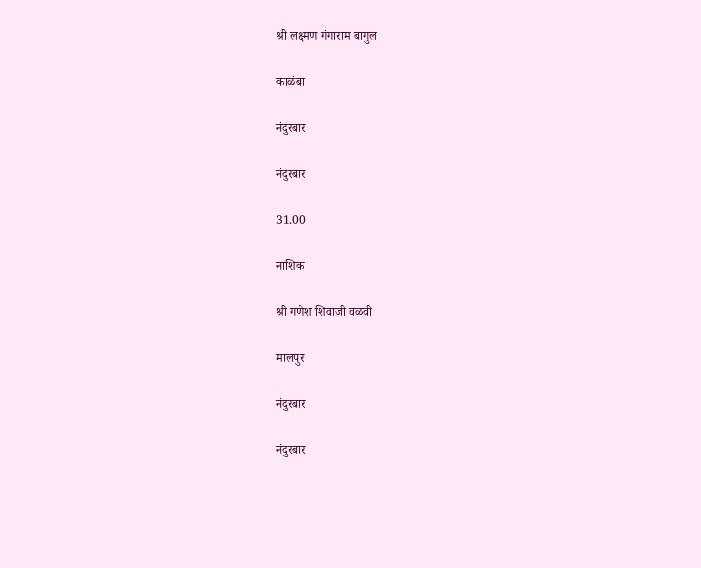श्री लक्ष्मण गंगाराम बागुल

काळंबा

नंदुरबार

नंदुरबार

31.00

नाशिक

श्री गणेश शिवाजी वळवी

मालपुर

नंदुरबार

नंदुरबार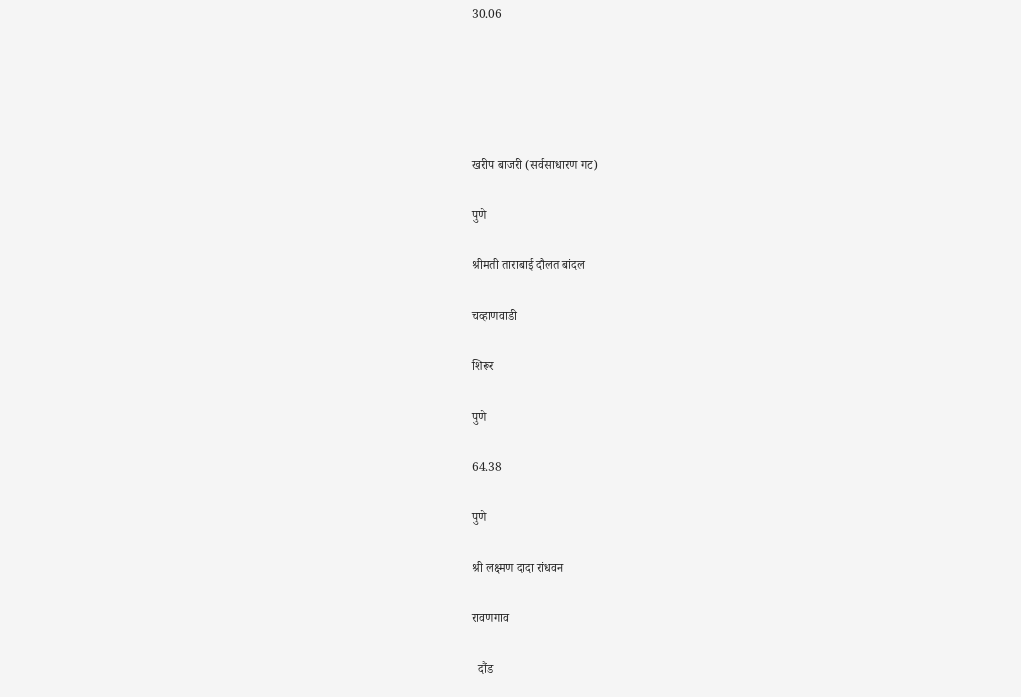30.06





खरीप बाजरी (सर्वसाधारण गट)

पुणे

श्रीमती ताराबाई दौलत बांदल

चव्हाणवाडी

शिरूर

पुणे

64.38

पुणे

श्री लक्ष्मण दादा रांधवन

रावणगाव

  दौंड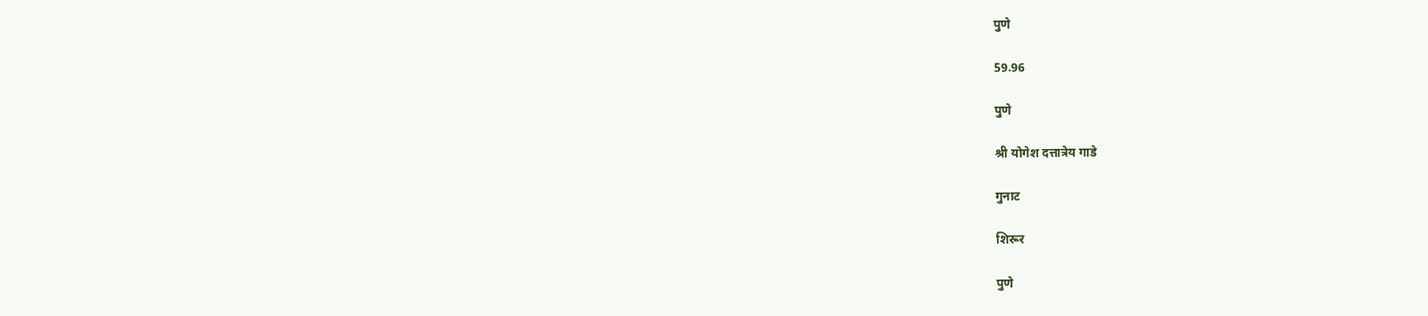पुणे

59.96

पुणे

श्री योगेश दत्तात्रेय गाडे

गुनाट

शिरूर

पुणे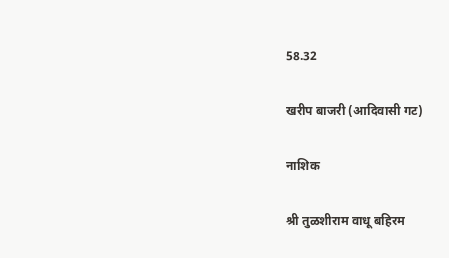58.32

खरीप बाजरी (आदिवासी गट)

नाशिक

श्री तुळशीराम वाधू बहिरम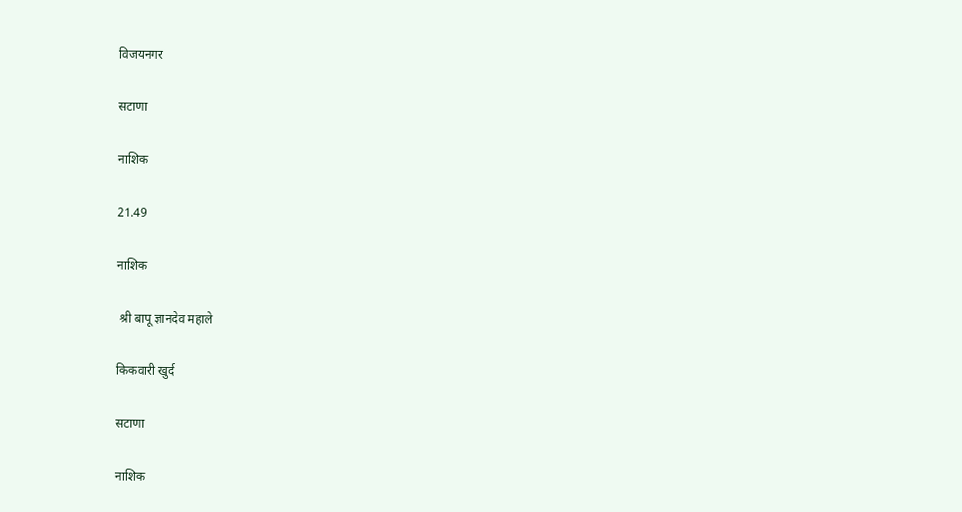विजयनगर

सटाणा

नाशिक

21.49

नाशिक

 श्री बापू ज्ञानदेव महाले

किकवारी खुर्द

सटाणा

नाशिक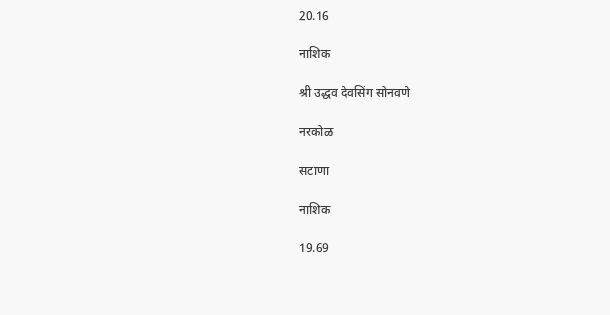20.16

नाशिक

श्री उद्धव देवसिंग सोनवणे

नरकोळ

सटाणा

नाशिक

19.69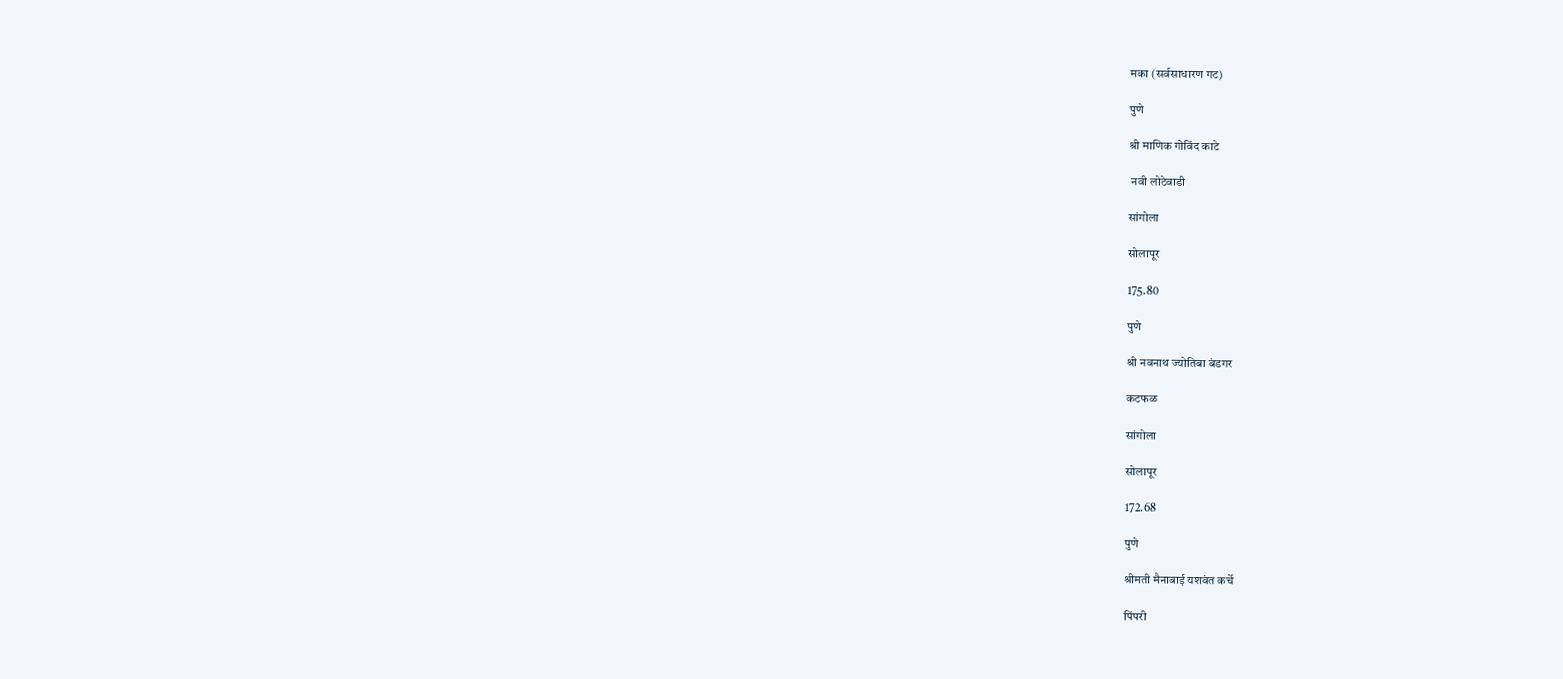मका (सर्वसाधारण गट)

पुणे

श्री माणिक गोविंद काटे

 नवी लोटेवाडी

सांगोला

सोलापूर

175.80

पुणे

श्री नवनाथ ज्योतिबा बंडगर

कटफळ

सांगोला

सोलापूर

172.68

पुणे

श्रीमती मैनाबाई यशवंत कर्चे

पिंपरी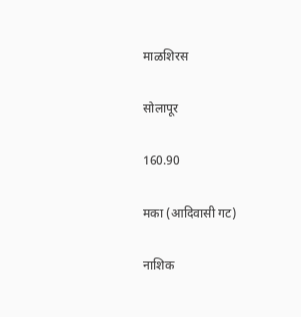माळशिरस

सोलापूर

160.90

मका (आदिवासी गट)

नाशिक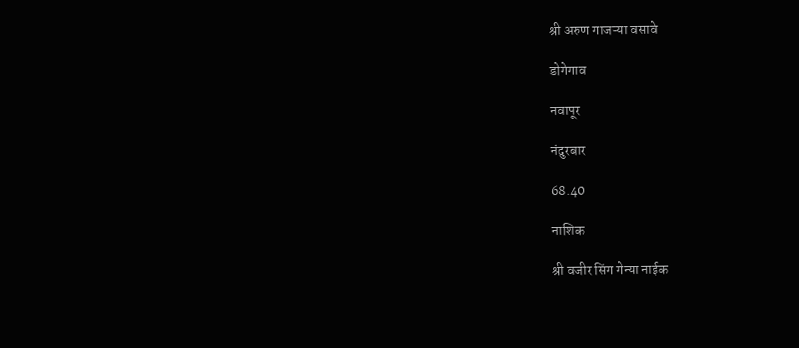श्री अरुण गाजऱ्या वसावे

डोगेगाव

नवापूर

नंदुरबार

68.40

नाशिक

श्री वजीर सिंग गेन्या नाईक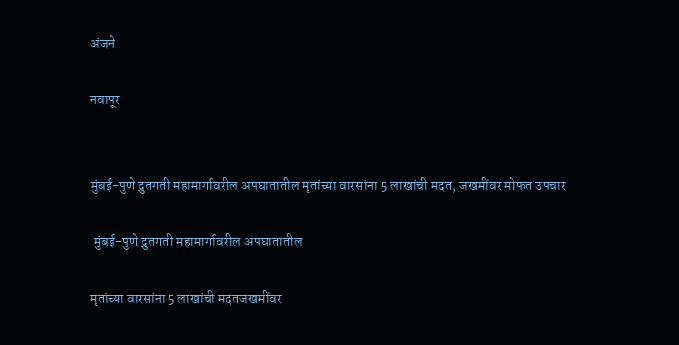अंजने

नवापूर


मुंबई-पुणे द्रुतगती महामार्गावरील अपघातातील मृतांच्या वारसांना 5 लाखांची मदत, जखमींवर मोफत उपचार

 मुंबई-पुणे द्रुतगती महामार्गावरील अपघातातील

मृतांच्या वारसांना 5 लाखांची मदतजखमींवर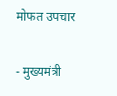मोफत उपचार

- मुख्यमंत्री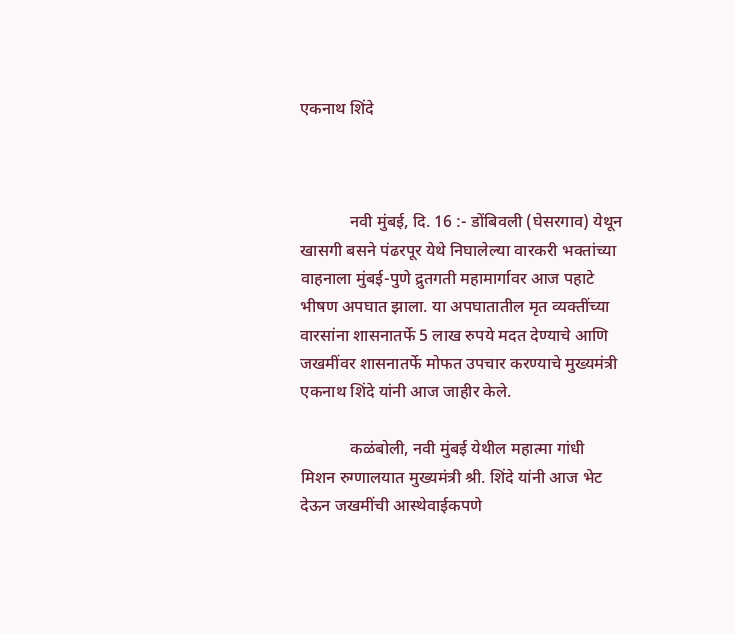एकनाथ शिंदे



            नवी मुंबई, दि. 16 :- डोंबिवली (घेसरगाव) येथून खासगी बसने पंढरपूर येथे निघालेल्या वारकरी भक्तांच्या वाहनाला मुंबई-पुणे द्रुतगती महामार्गावर आज पहाटे भीषण अपघात झाला. या अपघातातील मृत व्यक्तींच्या वारसांना शासनातर्फे 5 लाख रुपये मदत देण्याचे आणि जखमींवर शासनातर्फे मोफत उपचार करण्याचे मुख्यमंत्री एकनाथ शिंदे यांनी आज जाहीर केले.

            कळंबोली, नवी मुंबई येथील महात्मा गांधी मिशन रुग्णालयात मुख्यमंत्री श्री. शिंदे यांनी आज भेट देऊन जखमींची आस्थेवाईकपणे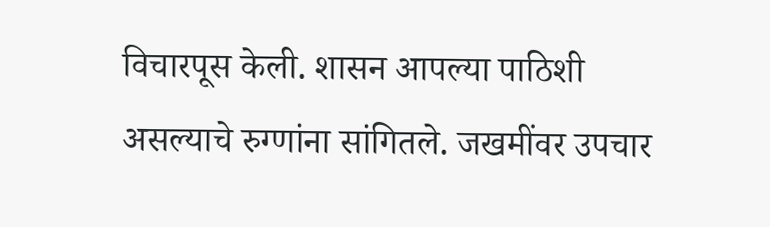विचारपूस केली. शासन आपल्या पाठिशी असल्याचे रुग्णांना सांगितले. जखमींवर उपचार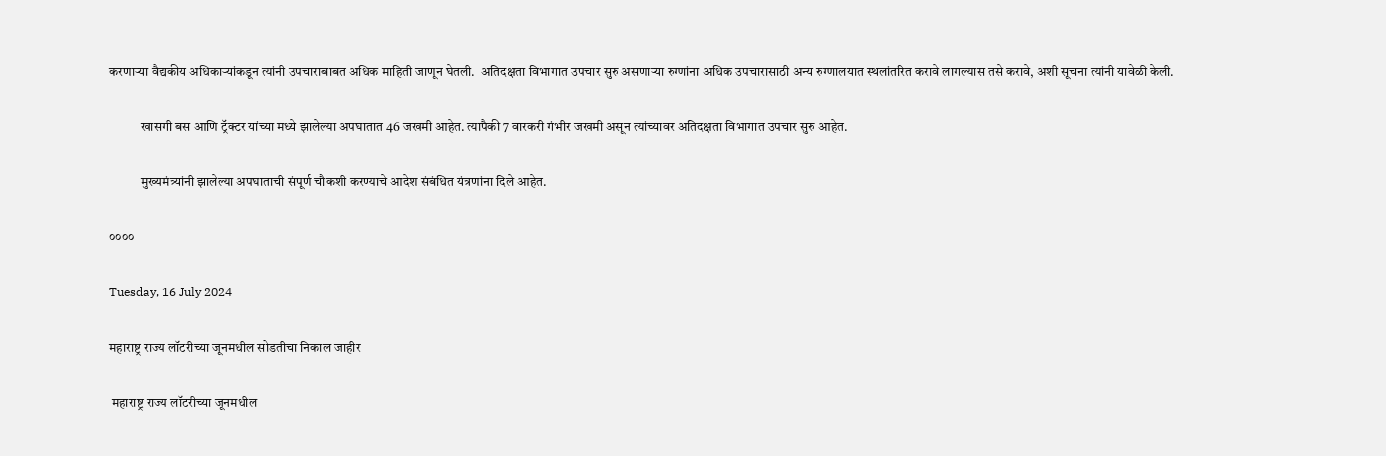करणाऱ्या वैद्यकीय अधिकाऱ्यांकडून त्यांनी उपचाराबाबत अधिक माहिती जाणून घेतली.  अतिदक्षता विभागात उपचार सुरु असणाऱ्या रुग्णांना अधिक उपचारासाठी अन्य रुग्णालयात स्थलांतरित करावे लागल्यास तसे करावे, अशी सूचना त्यांनी यावेळी केली.

            खासगी बस आणि ट्रॅक्टर यांच्या मध्ये झालेल्या अपघातात 46 जखमी आहेत. त्यापैकी 7 वारकरी गंभीर जखमी असून त्यांच्यावर अतिदक्षता विभागात उपचार सुरु आहेत.

            मुख्यमंत्र्यांनी झालेल्या अपघाताची संपूर्ण चौकशी करण्याचे आदेश संबंधित यंत्रणांना दिले आहेत.

००००

Tuesday, 16 July 2024

महाराष्ट्र राज्य लॉटरीच्या जूनमधील सोडतीचा निकाल जाहीर

 महाराष्ट्र राज्य लॉटरीच्या जूनमधील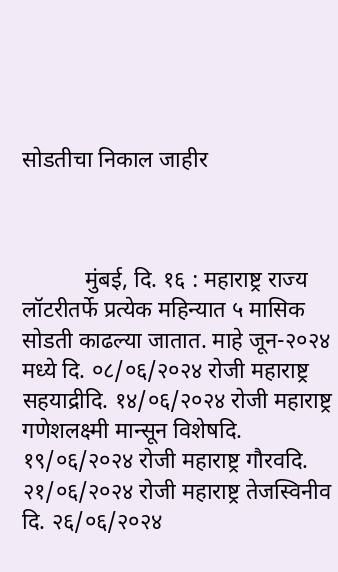सोडतीचा निकाल जाहीर



           मुंबई, दि. १६ : महाराष्ट्र राज्य लॉटरीतर्फे प्रत्येक महिन्यात ५ मासिक सोडती काढल्या जातात. माहे जून-२०२४ मध्ये दि. ०८/०६/२०२४ रोजी महाराष्ट्र सहयाद्रीदि. १४/०६/२०२४ रोजी महाराष्ट्र गणेशलक्ष्मी मान्सून विशेषदि. १९/०६/२०२४ रोजी महाराष्ट्र गौरवदि. २१/०६/२०२४ रोजी महाराष्ट्र तेजस्विनीव दि. २६/०६/२०२४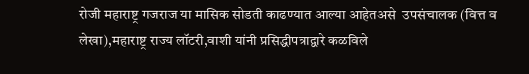रोजी महाराष्ट्र गजराज या मासिक सोडती काढण्यात आल्या आहेतअसे  उपसंचालक (वित्त व लेखा),महाराष्ट्र राज्य लॉटरी,वाशी यांनी प्रसिद्धीपत्राद्वारे कळविले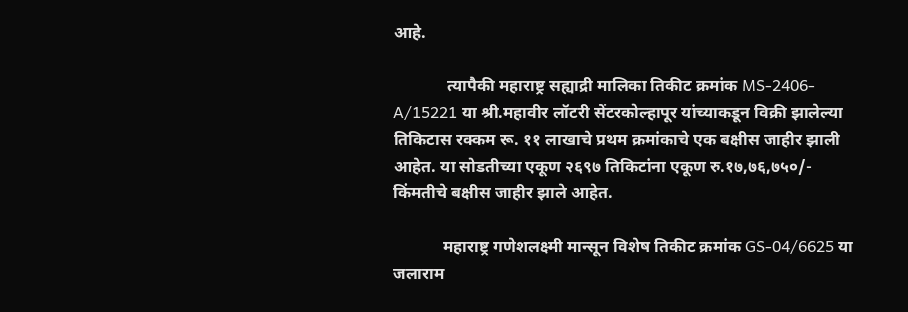आहे.

             त्यापैकी महाराष्ट्र सह्याद्री मालिका तिकीट क्रमांक MS-2406-A/15221 या श्री.महावीर लॉटरी सेंटरकोल्हापूर यांच्याकडून विक्री झालेल्या तिकिटास रक्कम रू. ११ लाखाचे प्रथम क्रमांकाचे एक बक्षीस जाहीर झाली आहेत. या सोडतीच्या एकूण २६९७ तिकिटांना एकूण रु.१७,७६,७५०/- किंमतीचे बक्षीस जाहीर झाले आहेत.

            महाराष्ट्र गणेशलक्ष्मी मान्सून विशेष तिकीट क्रमांक GS-04/6625 या जलाराम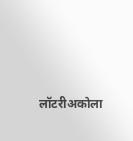लॉटरीअकोला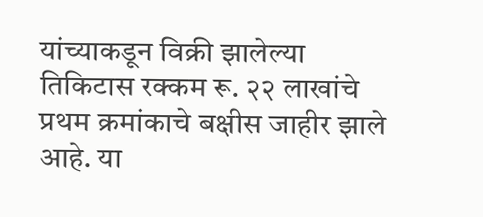यांच्याकडून विक्री झालेल्या तिकिटास रक्कम रू. २२ लाखांचे प्रथम क्रमांकाचे बक्षीस जाहीर झाले आहे. या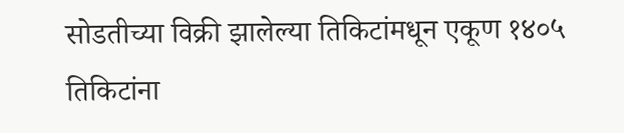सोडतीच्या विक्री झालेल्या तिकिटांमधून एकूण १४०५ तिकिटांना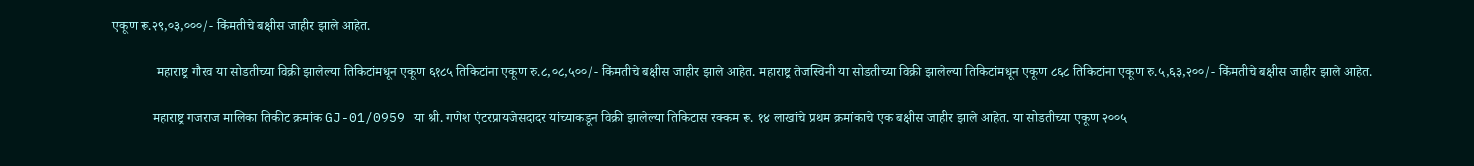एकूण रू.२९,०३,०००/- किंमतीचे बक्षीस जाहीर झाले आहेत.

             महाराष्ट्र गौरव या सोडतीच्या विक्री झालेल्या तिकिटांमधून एकूण ६१८५ तिकिटांना एकूण रु.८,०८,५००/- किंमतीचे बक्षीस जाहीर झाले आहेत. महाराष्ट्र तेजस्विनी या सोडतीच्या विक्री झालेल्या तिकिटांमधून एकूण ८६८ तिकिटांना एकूण रु.५,६३,२००/- किंमतीचे बक्षीस जाहीर झाले आहेत.

            महाराष्ट्र गजराज मालिका तिकीट क्रमांक GJ-01/0959 या श्री. गणेश एंटरप्रायजेसदादर यांच्याकडून विक्री झालेल्या तिकिटास रक्कम रू. १४ लाखांचे प्रथम क्रमांकाचे एक बक्षीस जाहीर झाले आहेत. या सोडतीच्या एकूण २००५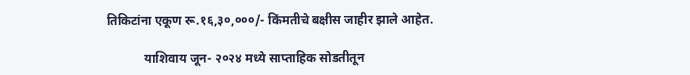तिकिटांना एकूण रू.१६,३०,०००/- किंमतीचे बक्षीस जाहीर झाले आहेत.

            याशिवाय जून- २०२४ मध्ये साप्ताहिक सोडतीतून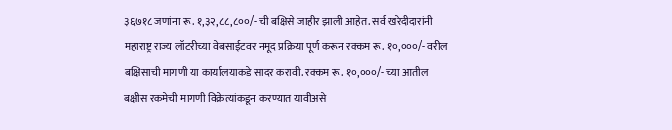३६७१८ जणांना रू. १,३२,८८,८००/- ची बक्षिसे जाहीर झाली आहेत. सर्व खरेदीदारांनी महाराष्ट्र राज्य लॉटरीच्या वेबसाईटवर नमूद प्रक्रिया पूर्ण करून रक्कम रू. १०,०००/- वरील बक्षिसाची मागणी या कार्यालयाकडे सादर करावी. रक्कम रू. १०,०००/- च्या आतील बक्षीस रकमेची मागणी विक्रेत्यांकडून करण्यात यावीअसे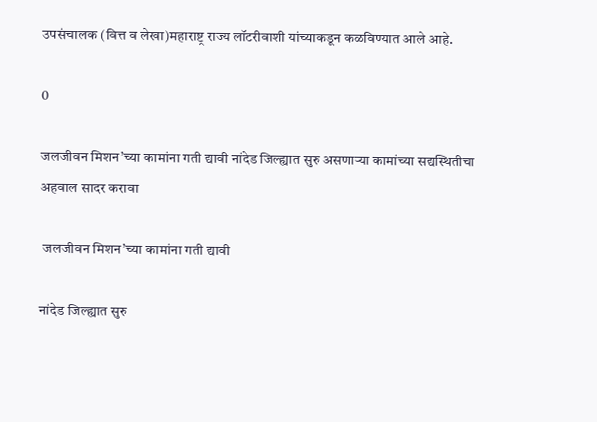उपसंचालक (वित्त व लेखा)महाराष्ट्र राज्य लॉटरीवाशी यांच्याकडून कळविण्यात आले आहे.

0

जलजीवन मिशन’च्या कामांना गती द्यावी नांदेड जिल्ह्यात सुरु असणाऱ्या कामांच्या सद्यस्थितीचा अहवाल सादर करावा

 जलजीवन मिशन’च्या कामांना गती द्यावी

नांदेड जिल्ह्यात सुरु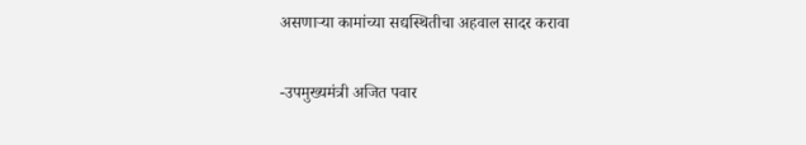असणाऱ्या कामांच्या सद्यस्थितीचा अहवाल सादर करावा

-उपमुख्यमंत्री अजित पवार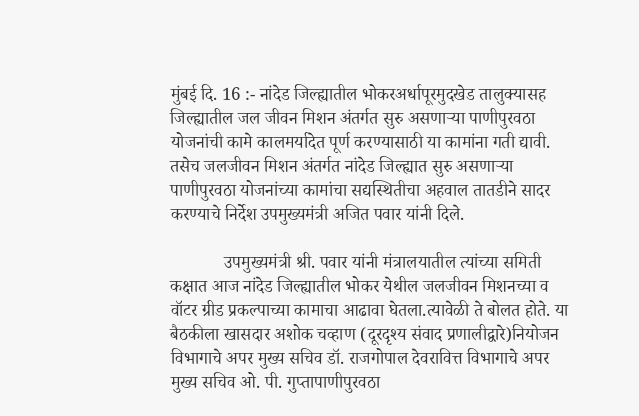मुंबई दि. 16 :- नांदेड जिल्ह्यातील भोकरअर्धापूरमुदखेड तालुक्यासह जिल्ह्यातील जल जीवन मिशन अंतर्गत सुरु असणाऱ्या पाणीपुरवठा योजनांची कामे कालमर्यादेत पूर्ण करण्यासाठी या कामांना गती द्यावी. तसेच जलजीवन मिशन अंतर्गत नांदेड जिल्ह्यात सुरु असणाऱ्या पाणीपुरवठा योजनांच्या कामांचा सद्यस्थितीचा अहवाल तातडीने सादर करण्याचे निर्देश उपमुख्यमंत्री अजित पवार यांनी दिले.

            उपमुख्यमंत्री श्री. पवार यांनी मंत्रालयातील त्यांच्या समिती कक्षात आज नांदेड जिल्ह्यातील भोकर येथील जलजीवन मिशनच्या व वॉटर ग्रीड प्रकल्पाच्या कामाचा आढावा घेतला.त्यावेळी ते बोलत होते. या बैठकीला खासदार अशोक चव्हाण (दूरदृश्य संवाद प्रणालीद्वारे)नियोजन विभागाचे अपर मुख्य सचिव डॉ. राजगोपाल देवरावित्त विभागाचे अपर मुख्य सचिव ओ. पी. गुप्तापाणीपुरवठा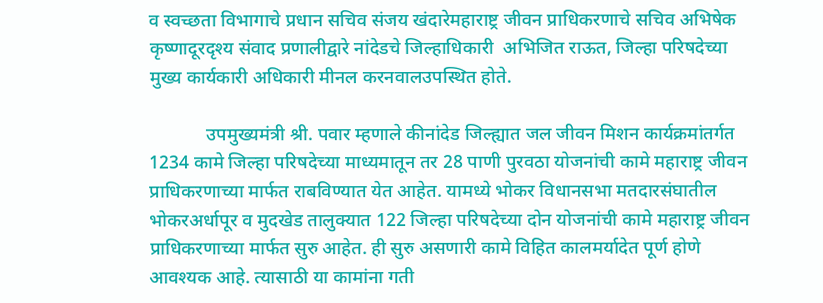व स्वच्छता विभागाचे प्रधान सचिव संजय खंदारेमहाराष्ट्र जीवन प्राधिकरणाचे सचिव अभिषेक कृष्णादूरदृश्य संवाद प्रणालीद्वारे नांदेडचे जिल्हाधिकारी  अभिजित राऊत, जिल्हा परिषदेच्या मुख्य कार्यकारी अधिकारी मीनल करनवालउपस्थित होते.

            उपमुख्यमंत्री श्री. पवार म्हणाले कीनांदेड जिल्ह्यात जल जीवन मिशन कार्यक्रमांतर्गत 1234 कामे जिल्हा परिषदेच्या माध्यमातून तर 28 पाणी पुरवठा योजनांची कामे महाराष्ट्र जीवन प्राधिकरणाच्या मार्फत राबविण्यात येत आहेत. यामध्ये भोकर विधानसभा मतदारसंघातील भोकरअर्धापूर व मुदखेड तालुक्यात 122 जिल्हा परिषदेच्या दोन योजनांची कामे महाराष्ट्र जीवन प्राधिकरणाच्या मार्फत सुरु आहेत. ही सुरु असणारी कामे विहित कालमर्यादेत पूर्ण होणे आवश्यक आहे. त्यासाठी या कामांना गती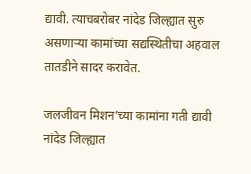द्यावी. त्याचबरोबर नांदेड जिल्ह्यात सुरु असणाऱ्या कामांच्या सद्यस्थितीचा अहवाल तातडीने सादर करावेत.

जलजीवन मिशन’च्या कामांना गती द्यावी नांदेड जिल्ह्यात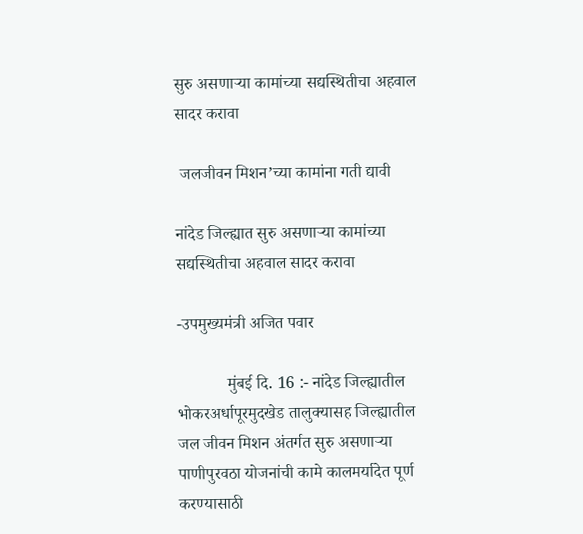सुरु असणाऱ्या कामांच्या सद्यस्थितीचा अहवाल सादर करावा

 जलजीवन मिशन’च्या कामांना गती द्यावी

नांदेड जिल्ह्यात सुरु असणाऱ्या कामांच्या सद्यस्थितीचा अहवाल सादर करावा

-उपमुख्यमंत्री अजित पवार

            मुंबई दि. 16 :- नांदेड जिल्ह्यातील भोकरअर्धापूरमुदखेड तालुक्यासह जिल्ह्यातील जल जीवन मिशन अंतर्गत सुरु असणाऱ्या पाणीपुरवठा योजनांची कामे कालमर्यादेत पूर्ण करण्यासाठी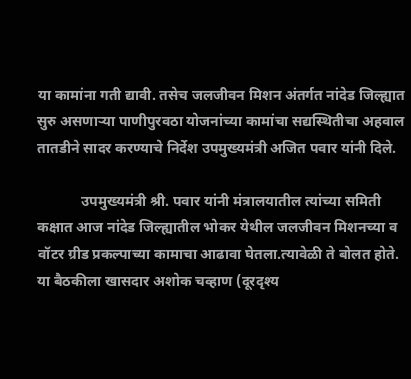या कामांना गती द्यावी. तसेच जलजीवन मिशन अंतर्गत नांदेड जिल्ह्यात सुरु असणाऱ्या पाणीपुरवठा योजनांच्या कामांचा सद्यस्थितीचा अहवाल तातडीने सादर करण्याचे निर्देश उपमुख्यमंत्री अजित पवार यांनी दिले.

            उपमुख्यमंत्री श्री. पवार यांनी मंत्रालयातील त्यांच्या समिती कक्षात आज नांदेड जिल्ह्यातील भोकर येथील जलजीवन मिशनच्या व वॉटर ग्रीड प्रकल्पाच्या कामाचा आढावा घेतला.त्यावेळी ते बोलत होते. या बैठकीला खासदार अशोक चव्हाण (दूरदृश्य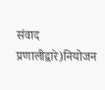संवाद प्रणालीद्वारे)नियोजन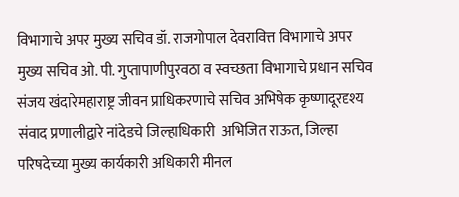विभागाचे अपर मुख्य सचिव डॉ. राजगोपाल देवरावित्त विभागाचे अपर मुख्य सचिव ओ. पी. गुप्तापाणीपुरवठा व स्वच्छता विभागाचे प्रधान सचिव संजय खंदारेमहाराष्ट्र जीवन प्राधिकरणाचे सचिव अभिषेक कृष्णादूरदृश्य संवाद प्रणालीद्वारे नांदेडचे जिल्हाधिकारी  अभिजित राऊत, जिल्हा परिषदेच्या मुख्य कार्यकारी अधिकारी मीनल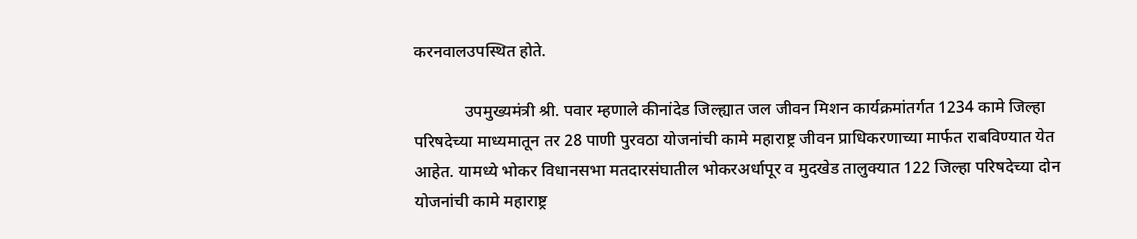करनवालउपस्थित होते.

            उपमुख्यमंत्री श्री. पवार म्हणाले कीनांदेड जिल्ह्यात जल जीवन मिशन कार्यक्रमांतर्गत 1234 कामे जिल्हा परिषदेच्या माध्यमातून तर 28 पाणी पुरवठा योजनांची कामे महाराष्ट्र जीवन प्राधिकरणाच्या मार्फत राबविण्यात येत आहेत. यामध्ये भोकर विधानसभा मतदारसंघातील भोकरअर्धापूर व मुदखेड तालुक्यात 122 जिल्हा परिषदेच्या दोन योजनांची कामे महाराष्ट्र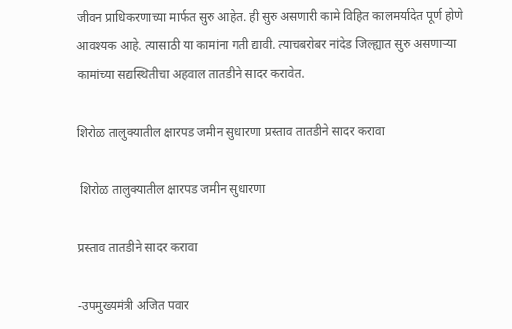जीवन प्राधिकरणाच्या मार्फत सुरु आहेत. ही सुरु असणारी कामे विहित कालमर्यादेत पूर्ण होणे आवश्यक आहे. त्यासाठी या कामांना गती द्यावी. त्याचबरोबर नांदेड जिल्ह्यात सुरु असणाऱ्या कामांच्या सद्यस्थितीचा अहवाल तातडीने सादर करावेत.

शिरोळ तालुक्यातील क्षारपड जमीन सुधारणा प्रस्ताव तातडीने सादर करावा

 शिरोळ तालुक्यातील क्षारपड जमीन सुधारणा

प्रस्ताव तातडीने सादर करावा

-उपमुख्यमंत्री अजित पवार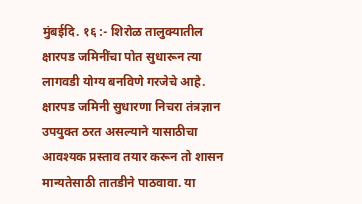मुंबईदि. १६ :- शिरोळ तालुक्यातील क्षारपड जमिनींचा पोत सुधारून त्या लागवडी योग्य बनविणे गरजेचे आहे. क्षारपड जमिनी सुधारणा निचरा तंत्रज्ञान उपयुक्त ठरत असल्याने यासाठीचा आवश्यक प्रस्ताव तयार करून तो शासन मान्यतेसाठी तातडीने पाठवावा. या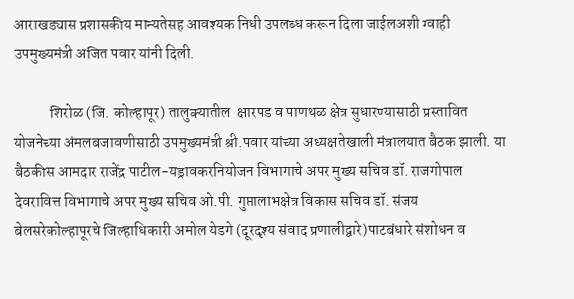आराखड्यास प्रशासकीय मान्यतेसह आवश्यक निधी उपलब्ध करून दिला जाईलअशी ग्वाही उपमुख्यमंत्री अजित पवार यांनी दिली.

            शिरोळ (जि. कोल्हापूर) तालुक्यातील  क्षारपड व पाणथळ क्षेत्र सुधारण्यासाठी प्रस्तावित योजनेच्या अंमलबजावणीसाठी उपमुख्यमंत्री श्री.पवार यांच्या अध्यक्षतेखाली मंत्रालयात बैठक झाली. या बैठकीस आमदार राजेंद्र पाटील-यड्रावकरनियोजन विभागाचे अपर मुख्य सचिव डॉ. राजगोपाल देवरावित्त विभागाचे अपर मुख्य सचिव ओ.पी. गुप्तालाभक्षेत्र विकास सचिव डॉ. संजय बेलसरेकोल्हापूरचे जिल्हाधिकारी अमोल येडगे (दूरदृश्य संवाद प्रणालीद्वारे)पाटबंधारे संशोधन व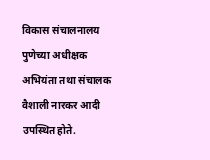विकास संचालनालय पुणेच्या अधीक्षक अभियंता तथा संचालक वैशाली नारकर आदी उपस्थित होते.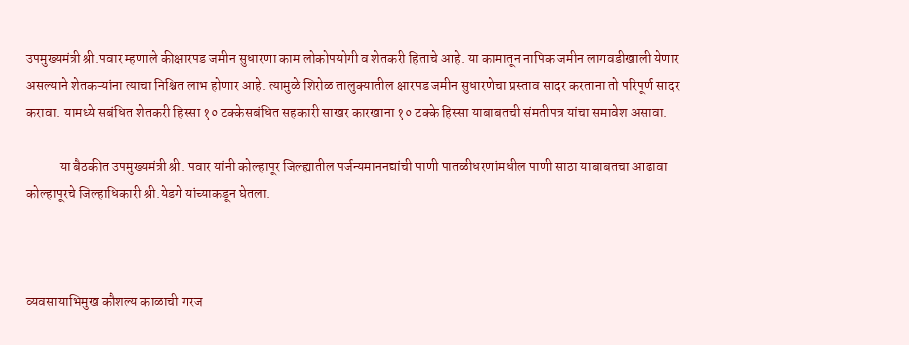उपमुख्यमंत्री श्री.पवार म्हणाले कीक्षारपड जमीन सुधारणा काम लोकोपयोगी व शेतकरी हिताचे आहे. या कामातून नापिक जमीन लागवडीखाली येणार असल्याने शेतकऱ्यांना त्याचा निश्चित लाभ होणार आहे. त्यामुळे शिरोळ तालुक्यातील क्षारपड जमीन सुधारणेचा प्रस्ताव सादर करताना तो परिपूर्ण सादर करावा. यामध्ये सबंधित शेतकरी हिस्सा १० टक्केसबंधित सहकारी साखर कारखाना १० टक्के हिस्सा याबाबतची संमतीपत्र यांचा समावेश असावा.

            या बैठकीत उपमुख्यमंत्री श्री. पवार यांनी कोल्हापूर जिल्ह्यातील पर्जन्यमाननद्यांची पाणी पातळीधरणांमधील पाणी साठा याबाबतचा आढावा कोल्हापूरचे जिल्हाधिकारी श्री.येडगे यांच्याकडून घेतला.



व्यवसायाभिमुख कौशल्य काळाची गरज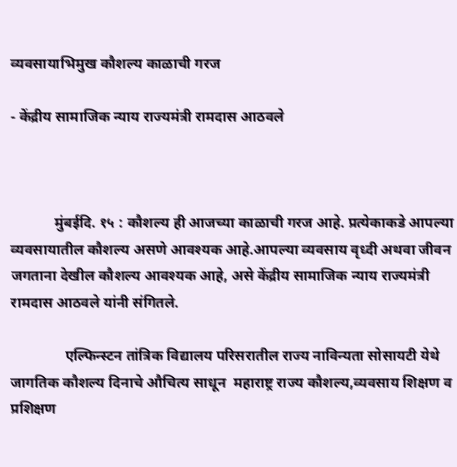व्यवसायाभिमुख कौशल्य काळाची गरज

- केंद्रीय सामाजिक न्याय राज्यमंत्री रामदास आठवले



            मुंबईदि. १५ : कौशल्य ही आजच्या काळाची गरज आहे. प्रत्येकाकडे आपल्या व्यवसायातील कौशल्य असणे आवश्यक आहे.आपल्या व्यवसाय वृध्दी अथवा जीवन जगताना देखील कौशल्य आवश्यक आहे, असे केंद्रीय सामाजिक न्याय राज्यमंत्री रामदास आठवले यांनी संगितले.

               एल्फिन्स्टन तांत्रिक विद्यालय परिसरातील राज्य नाविन्यता सोसायटी येथे जागतिक कौशल्य दिनाचे औचित्य साधून  महाराष्ट्र राज्य कौशल्य,व्यवसाय शिक्षण व प्रशिक्षण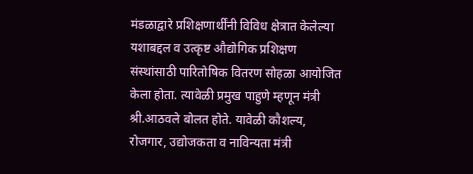मंडळाद्वारे प्रशिक्षणार्थींनी विविध क्षेत्रात केलेल्या यशाबद्दल व उत्कृष्ट औद्योगिक प्रशिक्षण संस्थांसाठी पारितोषिक वितरण सोहळा आयोजित केला होता. त्यावेळी प्रमुख पाहुणे म्हणून मंत्री श्री.आठवले बोलत होते. यावेळी कौशल्य, रोजगार, उद्योजकता व नाविन्यता मंत्री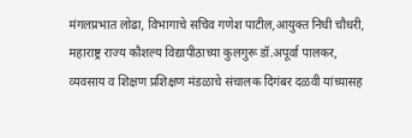मंगलप्रभात लोढा, विभागाचे सचिव गणेश पाटील,आयुक्त निधी चौधरी, महाराष्ट्र राज्य कौशल्य विद्यापीठाच्या कुलगुरू डॉ.अपूर्वा पालकर, व्यवसाय व शिक्षण प्रशिक्षण मंडळाचे संचालक दिगंबर दळवी यांच्यासह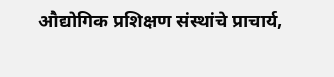औद्योगिक प्रशिक्षण संस्थांचे प्राचार्य,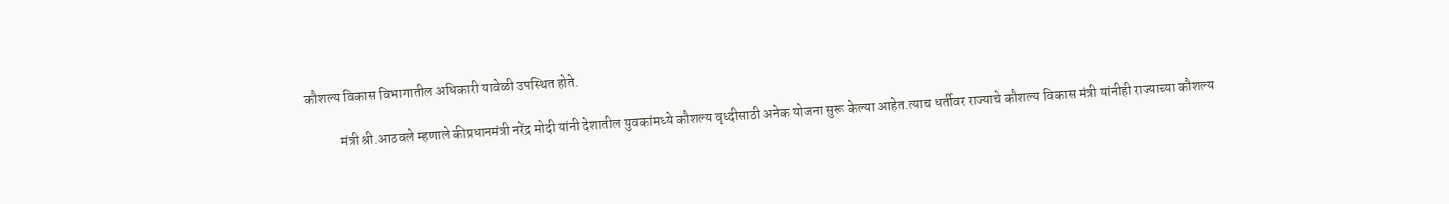कौशल्य विकास विभागातील अधिकारी यावेळी उपस्थित होते.

            मंत्री श्री.आठवले म्हणाले कीप्रधानमंत्री नरेंद्र मोदी यांनी देशातील युवकांमध्ये कौशल्य वृध्दीसाठी अनेक योजना सुरू केल्या आहेत.त्याच धर्तीवर राज्याचे कौशल्य विकास मंत्री यांनीही राज्याच्या कौशल्य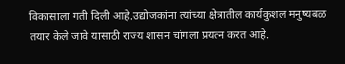विकासाला गती दिली आहे.उद्योजकांना त्यांच्या क्षेत्रातील कार्यकुशल मनुष्यबळ तयार केले जावे यासाठी राज्य शासन चांगला प्रयत्न करत आहे.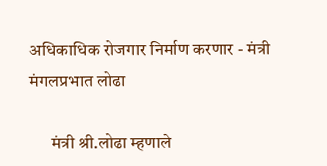अधिकाधिक रोजगार निर्माण करणार - मंत्री मंगलप्रभात लोढा

      मंत्री श्री.लोढा म्हणाले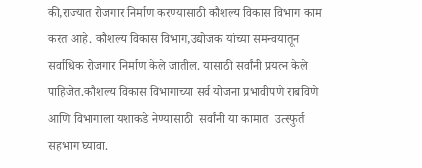की,राज्यात रोजगार निर्माण करण्यासाठी कौशल्य विकास विभाग काम करत आहे. कौशल्य विकास विभाग,उद्योजक यांच्या समन्वयातून सर्वाधिक रोजगार निर्माण केले जातील. यासाठी सर्वांनी प्रयत्न केले पाहिजेत.कौशल्य विकास विभागाच्या सर्व योजना प्रभावीपणे राबविणे आणि विभागाला यशाकडे नेण्यासाठी  सर्वांनी या कामात  उत्स्फुर्त सहभाग घ्यावा.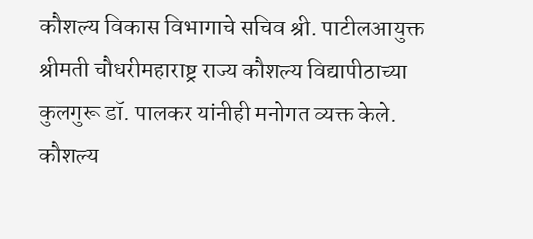कौशल्य विकास विभागाचे सचिव श्री. पाटीलआयुक्त श्रीमती चौधरीमहाराष्ट्र राज्य कौशल्य विद्यापीठाच्या कुलगुरू डॉ. पालकर यांनीही मनोगत व्यक्त केले. कौशल्य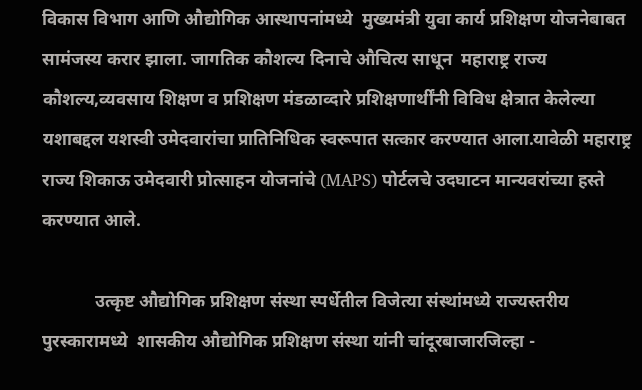विकास विभाग आणि औद्योगिक आस्थापनांमध्ये  मुख्यमंत्री युवा कार्य प्रशिक्षण योजनेबाबत सामंजस्य करार झाला. जागतिक कौशल्य दिनाचे औचित्य साधून  महाराष्ट्र राज्य कौशल्य,व्यवसाय शिक्षण व प्रशिक्षण मंडळाव्दारे प्रशिक्षणार्थींनी विविध क्षेत्रात केलेल्या यशाबद्दल यशस्वी उमेदवारांचा प्रातिनिधिक स्वरूपात सत्कार करण्यात आला.यावेळी महाराष्ट्र राज्य शिकाऊ उमेदवारी प्रोत्साहन योजनांचे (MAPS) पोर्टलचे उदघाटन मान्यवरांच्या हस्ते करण्यात आले.

            उत्कृष्ट औद्योगिक प्रशिक्षण संस्था स्पर्धेतील विजेत्या संस्थांमध्ये राज्यस्तरीय पुरस्कारामध्ये  शासकीय औद्योगिक प्रशिक्षण संस्था यांनी चांदूरबाजारजिल्हा -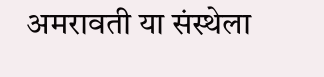अमरावती या संस्थेला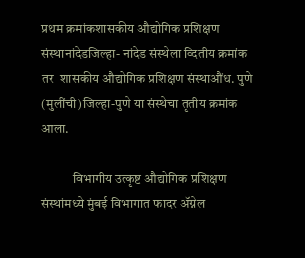प्रथम क्रमांकशासकीय औद्योगिक प्रशिक्षण संस्थानांदेडजिल्हा- नांदेड संस्थेला व्दितीय क्रमांक तर  शासकीय औद्योगिक प्रशिक्षण संस्थाऔंध. पुणे (मुलींची)जिल्हा-पुणे या संस्थेचा तृतीय क्रमांक आला.

            विभागीय उत्कृष्ट औद्योगिक प्रशिक्षण संस्थांमध्ये मुंबई विभागात फादर ॲग्नेल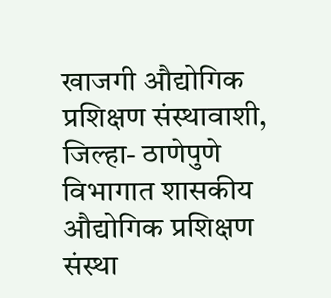खाजगी औद्योगिक प्रशिक्षण संस्थावाशी, जिल्हा- ठाणेपुणे विभागात शासकीय औद्योगिक प्रशिक्षण संस्था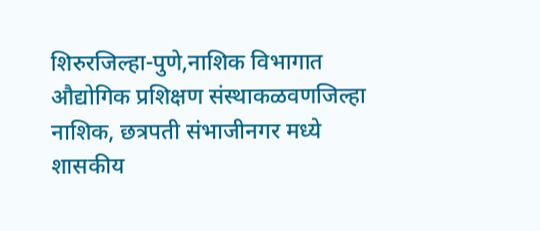शिरुरजिल्हा-पुणे,नाशिक विभागात औद्योगिक प्रशिक्षण संस्थाकळवणजिल्हा नाशिक, छत्रपती संभाजीनगर मध्ये शासकीय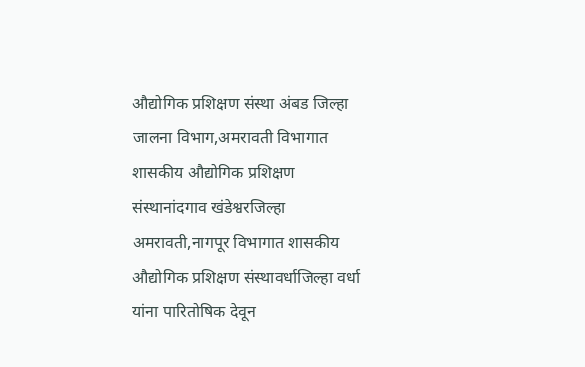औद्योगिक प्रशिक्षण संस्था अंबड जिल्हा जालना विभाग,अमरावती विभागात शासकीय औद्योगिक प्रशिक्षण संस्थानांदगाव खंडेश्वरजिल्हा अमरावती,नागपूर विभागात शासकीय औद्योगिक प्रशिक्षण संस्थावर्धाजिल्हा वर्धा यांना पारितोषिक देवून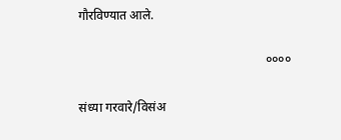गौरविण्यात आले.

                                                            ००००

संध्या गरवारे/विसंअ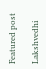Featured post

Lakshvedhi